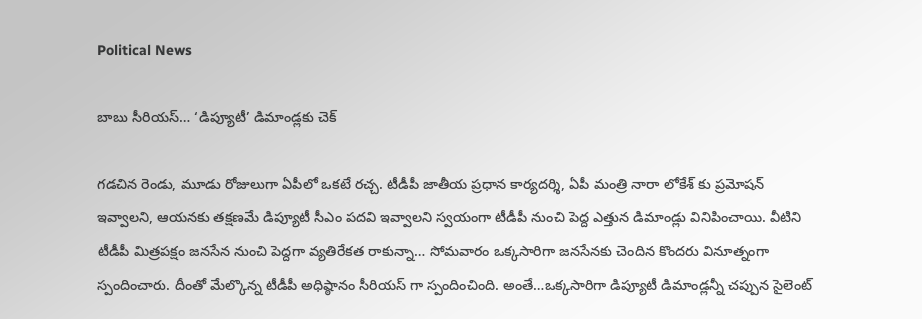Political News

బాబు సీరియస్… ‘డిప్యూటీ’ డిమాండ్లకు చెక్

గడచిన రెండు, మూడు రోజులుగా ఏపీలో ఒకటే రచ్చ. టీడీపీ జాతీయ ప్రధాన కార్యదర్శి, ఏపీ మంత్రి నారా లోకేశ్ కు ప్రమోషన్ ఇవ్వాలని, ఆయనకు తక్షణమే డిప్యూటీ సీఎం పదవి ఇవ్వాలని స్వయంగా టీడీపీ నుంచి పెద్ద ఎత్తున డిమాండ్లు వినిపించాయి. వీటిని టీడీపీ మిత్రపక్షం జనసేన నుంచి పెద్దగా వ్యతిరేకత రాకున్నా… సోమవారం ఒక్కసారిగా జనసేనకు చెందిన కొందరు వినూత్నంగా స్పందించారు. దీంతో మేల్కొన్న టీడీపీ అధిష్ఠానం సీరియస్ గా స్పందించింది. అంతే…ఒక్కసారిగా డిప్యూటీ డిమాండ్లన్నీ చప్పున సైలెంట్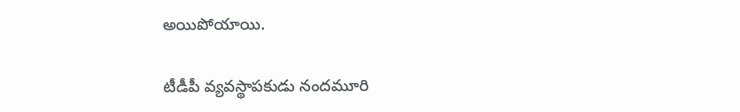అయిపోయాయి.

టీడీపీ వ్యవస్థాపకుడు నందమూరి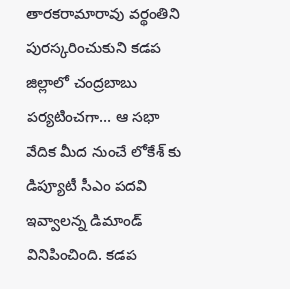తారకరామారావు వర్థంతిని పురస్కరించుకుని కడప జిల్లాలో చంద్రబాబు పర్యటించగా… ఆ సభా వేదిక మీద నుంచే లోకేశ్ కు డిప్యూటీ సీఎం పదవి ఇవ్వాలన్న డిమాండ్ వినిపించింది. కడప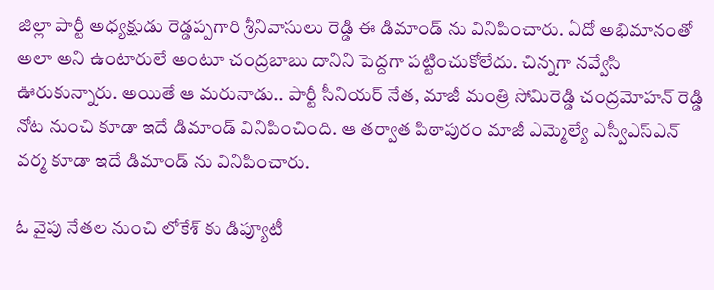జిల్లా పార్టీ అధ్యక్షుడు రెడ్డప్పగారి శ్రీనివాసులు రెడ్డి ఈ డిమాండ్ ను వినిపించారు. ఏదో అభిమానంతో అలా అని ఉంటారులే అంటూ చంద్రబాబు దానిని పెద్దగా పట్టించుకోలేదు. చిన్నగా నవ్వేసి ఊరుకున్నారు. అయితే ఆ మరునాడు.. పార్టీ సీనియర్ నేత, మాజీ మంత్రి సోమిరెడ్డి చంద్రమోహన్ రెడ్డి నోట నుంచి కూడా ఇదే డిమాండ్ వినిపించింది. ఆ తర్వాత పిఠాపురం మాజీ ఎమ్మెల్యే ఎస్వీఎస్ఎన్ వర్మ కూడా ఇదే డిమాండ్ ను వినిపించారు.

ఓ వైపు నేతల నుంచి లోకేశ్ కు డిప్యూటీ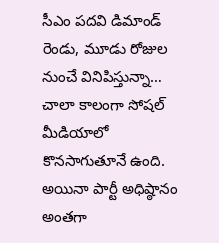సీఎం పదవి డిమాండ్ రెండు, మూడు రోజుల నుంచే వినిపిస్తున్నా… చాలా కాలంగా సోషల్ మీడియాలో కొనసాగుతూనే ఉంది. అయినా పార్టీ అధిష్ఠానం అంతగా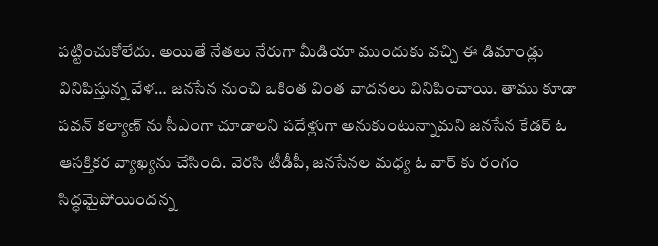పట్టించుకోలేదు. అయితే నేతలు నేరుగా మీడియా ముందుకు వచ్చి ఈ డిమాండ్లు వినిపిస్తున్న వేళ… జనసేన నుంచి ఒకింత వింత వాదనలు వినిపించాయి. తాము కూడా పవన్ కల్యాణ్ ను సీఎంగా చూడాలని పదేళ్లుగా అనుకుంటున్నామని జనసేన కేడర్ ఓ ఆసక్తికర వ్యాఖ్యను చేసింది. వెరసి టీడీపీ, జనసేనల మధ్య ఓ వార్ కు రంగం సిద్ధమైపోయిందన్న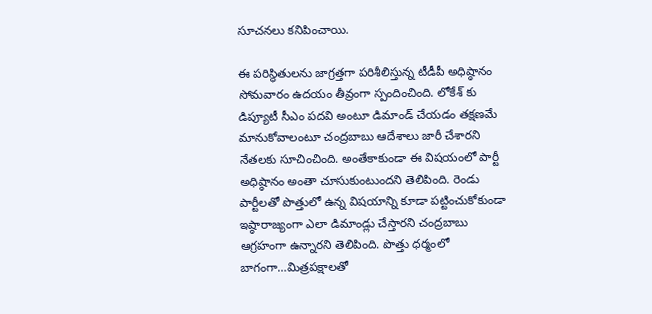సూచనలు కనిపించాయి.

ఈ పరిస్థితులను జాగ్రత్తగా పరిశీలిస్తున్న టీడీపీ అధిష్ఠానం సోమవారం ఉదయం తీవ్రంగా స్పందించింది. లోకేశ్ కు డిప్యూటీ సీఎం పదవి అంటూ డిమాండ్ చేయడం తక్షణమే మానుకోవాలంటూ చంద్రబాబు ఆదేశాలు జారీ చేశారని నేతలకు సూచించింది. అంతేకాకుండా ఈ విషయంలో పార్టీ అధిష్ఠానం అంతా చూసుకుంటుందని తెలిపింది. రెండు పార్టీలతో పొత్తులో ఉన్న విషయాన్ని కూడా పట్టించుకోకుండా ఇష్ఠారాజ్యంగా ఎలా డిమాండ్లు చేస్తారని చంద్రబాబు ఆగ్రహంగా ఉన్నారని తెలిపింది. పొత్తు ధర్మంలో బాగంగా…మిత్రపక్షాలతో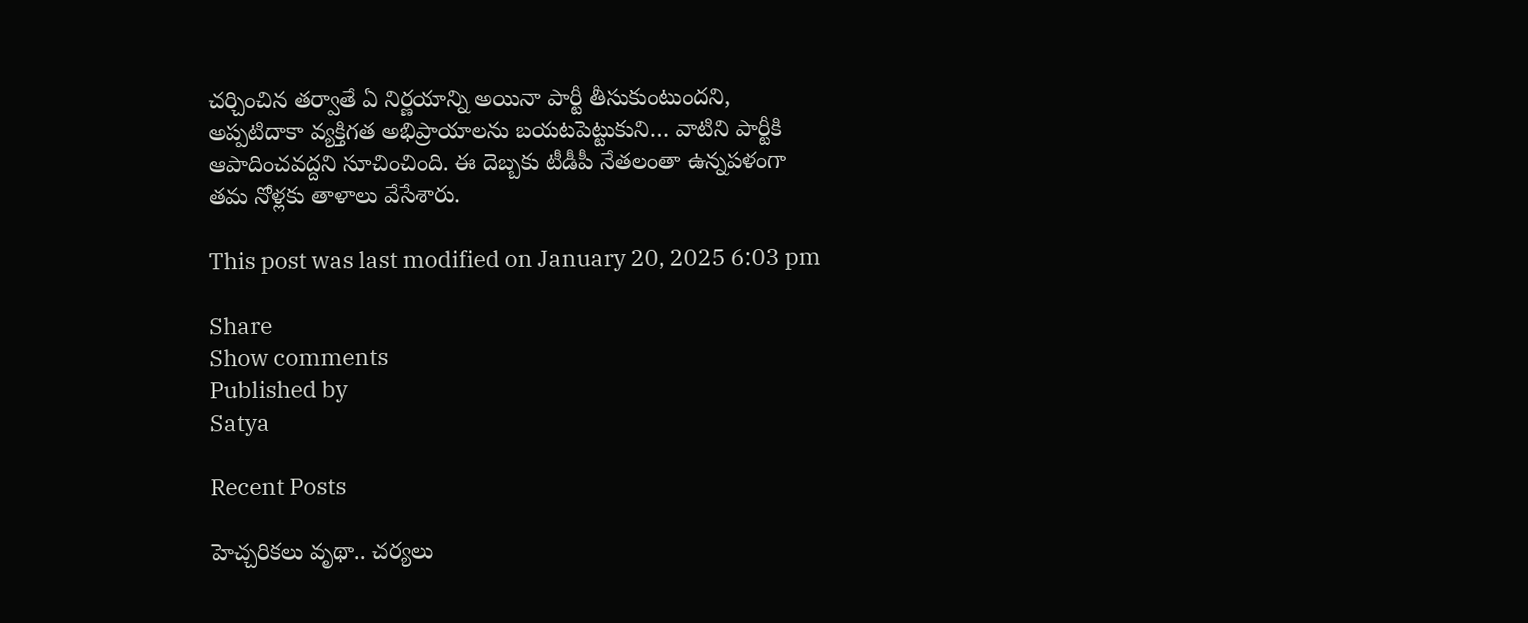చర్చించిన తర్వాతే ఏ నిర్ణయాన్ని అయినా పార్టీ తీసుకుంటుందని, అప్పటిదాకా వ్యక్తిగత అభిప్రాయాలను బయటపెట్టుకుని… వాటిని పార్టీకి ఆపాదించవద్దని సూచించింది. ఈ దెబ్బకు టీడీపీ నేతలంతా ఉన్నపళంగా తమ నోళ్లకు తాళాలు వేసేశారు.

This post was last modified on January 20, 2025 6:03 pm

Share
Show comments
Published by
Satya

Recent Posts

హెచ్చరికలు వృథా.. చర్యలు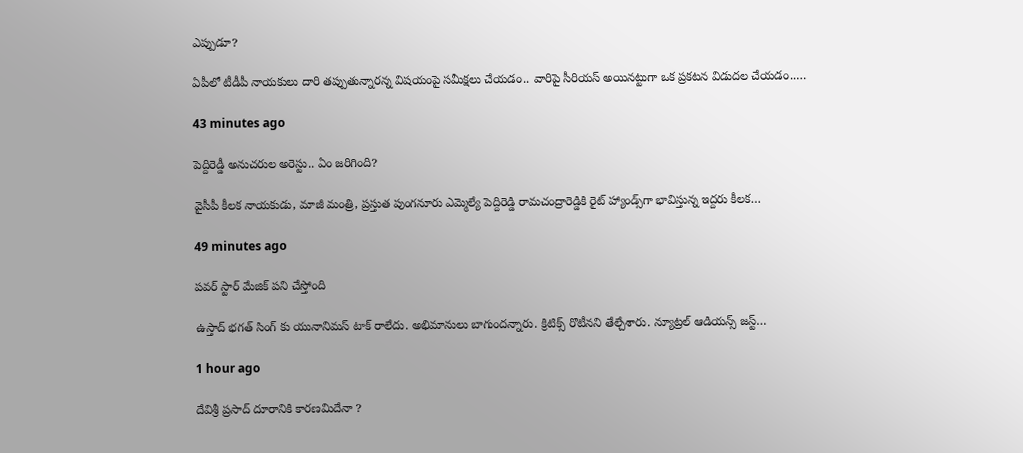ఎప్పుడూ?

ఏపీలో టీడీపీ నాయ‌కులు దారి త‌ప్పుతున్నార‌న్న విష‌యంపై స‌మీక్ష‌లు చేయ‌డం.. వారిపై సీరియ‌స్ అయిన‌ట్టుగా ఒక ప్ర‌క‌ట‌న విడుద‌ల చేయ‌డం..…

43 minutes ago

పెద్దిరెడ్డీ అనుచ‌రుల అరెస్టు.. ఏం జ‌రిగింది?

వైసీపీ కీలక నాయకుడు, మాజీ మంత్రి, ప్రస్తుత పుంగనూరు ఎమ్మెల్యే పెద్దిరెడ్డి రామచంద్రారెడ్డికి రైట్ హ్యాండ్స్‌గా భావిస్తున్న ఇద్దరు కీలక…

49 minutes ago

పవర్ స్టార్ మేజిక్ పని చేస్తోంది

ఉస్తాద్ భగత్ సింగ్ కు యునానిమస్ టాక్ రాలేదు. అభిమానులు బాగుందన్నారు. క్రిటిక్స్ రొటీనని తేల్చేశారు. న్యూట్రల్ ఆడియన్స్ జస్ట్…

1 hour ago

దేవిశ్రీ ప్రసాద్ దూరానికి కారణమిదేనా ?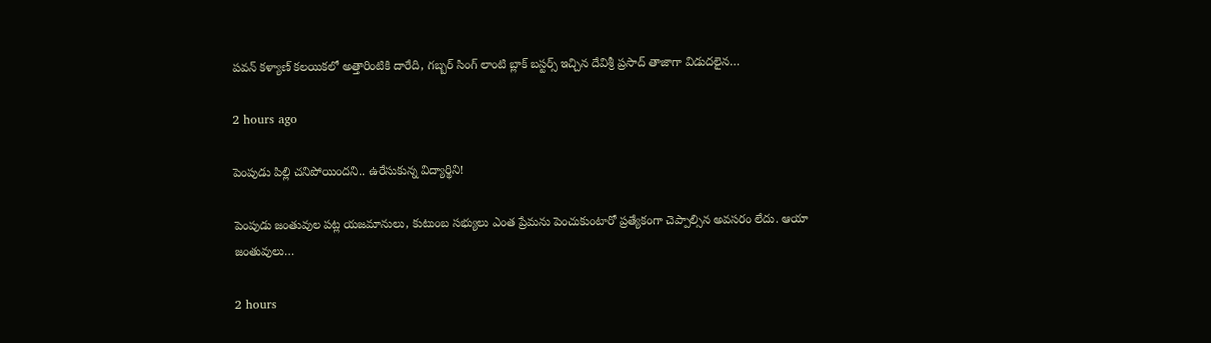పవన్ కళ్యాణ్ కలయికలో అత్తారింటికి దారేది, గబ్బర్ సింగ్ లాంటి బ్లాక్ బస్టర్స్ ఇచ్చిన దేవిశ్రీ ప్రసాద్ తాజాగా విడుదలైన…

2 hours ago

పెంపుడు పిల్లి చ‌నిపోయింద‌ని.. ఉరేసుకున్న విద్యార్థిని!

పెంపుడు జంతువుల ప‌ట్ల య‌జ‌మానులు, కుటుంబ స‌భ్యులు ఎంత ప్రేమ‌ను పెంచుకుంటారో ప్ర‌త్యేకంగా చెప్పాల్సిన అవ‌స‌రం లేదు. ఆయా జంతువులు…

2 hours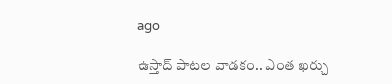ago

ఉస్తాద్ పాట‌ల వాడ‌కం.. ఎంత ఖ‌ర్చు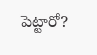పెట్టారో?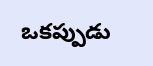ఒక‌ప్పుడు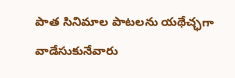పాత సినిమాల పాట‌లను య‌థేచ్ఛ‌గా వాడేసుకునేవారు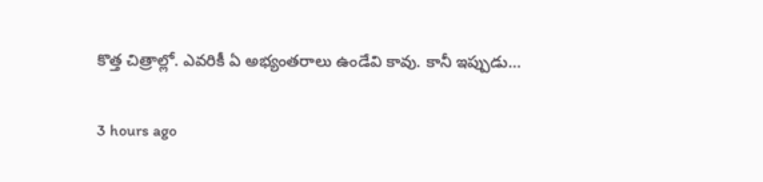కొత్త చిత్రాల్లో. ఎవ‌రికీ ఏ అభ్యంత‌రాలు ఉండేవి కావు. కానీ ఇప్పుడు…

3 hours ago